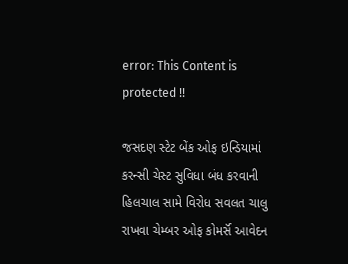error: This Content is protected !!

જસદણ સ્ટેટ બેંક ઓફ ઇન્ડિયામાં કરન્સી ચેસ્ટ સુવિધા બંધ કરવાની હિલચાલ સામે વિરોધ સવલત ચાલુ રાખવા ચેમ્બર ઓફ કોમર્સૅ આવેદન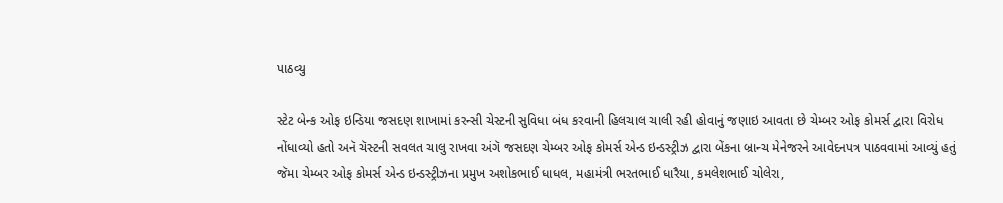પાઠવ્યુ

સ્ટેટ બેન્ક ઓફ ઇન્ડિયા જસદણ શાખામાં કરન્સી ચેસ્ટની સુવિધા બંધ કરવાની હિલચાલ ચાલી રહી હોવાનું જણાઇ આવતા છે ચેમ્બર ઓફ કોમર્સ દ્વારા વિરોધ નોંધાવ્યો હતો અનૅ ચૅસ્ટની સવલત ચાલુ રાખવા અંગૅ જસદણ ચેમ્બર ઓફ કોમર્સ એન્ડ ઇન્ડસ્ટ્રીઝ દ્વારા બેંકના બ્રાન્ચ મેનેજરને આવેદનપત્ર પાઠવવામાં આવ્યું હતું જૅમા ચેમ્બર ઓફ કોમર્સ એન્ડ ઇન્ડસ્ટ્રીઝના પ્રમુખ અશોકભાઈ ધાધલ, મહામંત્રી ભરતભાઈ ધારૈયા, કમલેશભાઈ ચોલેરા,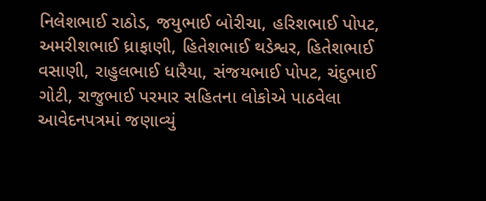નિલેશભાઈ રાઠોડ, જયુભાઈ બોરીચા, હરિશભાઈ પોપટ, અમરીશભાઈ ધ્રાફાણી, હિતેશભાઈ થડેશ્વર, હિતેશભાઈ વસાણી, રાહુલભાઈ ધારૈયા, સંજયભાઈ પોપટ, ચંદુભાઈ ગોટી, રાજુભાઈ પરમાર સહિતના લોકોએ પાઠવેલા આવેદનપત્રમાં જણાવ્યું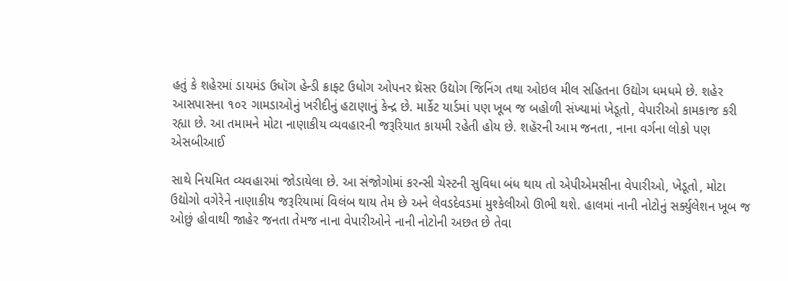હતું કે શહેરમાં ડાયમંડ ઉધૉગ હેન્ડી ક્રાફ્ટ ઉધોગ ઓપનર થ્રૅસર ઉદ્યોગ જિનિંગ તથા ઓઇલ મીલ સહિતના ઉદ્યોગ ધમધમે છે. શહેર આસપાસના ૧૦૨ ગામડાઓનું ખરીદીનું હટાણાનું કેન્દ્ર છે. માર્કેટ યાર્ડમાં પણ ખૂબ જ બહોળી સંખ્યામાં ખેડૂતો, વેપારીઓ કામકાજ કરી રહ્યા છે. આ તમામને મોટા નાણાકીય વ્યવહારની જરૂરિયાત કાયમી રહેતી હોય છે. શહૅરની આમ જનતા, નાના વર્ગના લોકો પણ એસબીઆઈ

સાથે નિયમિત વ્યવહારમાં જોડાયેલા છે. આ સંજોગોમાં કરન્સી ચેસ્ટની સુવિધા બંધ થાય તો એપીએમસીના વેપારીઓ, ખેડૂતો, મોટા ઉદ્યોગો વગેરેને નાણાકીય જરૂરિયામાં વિલંબ થાય તેમ છે અને લેવડદેવડમાં મુશ્કેલીઓ ઊભી થશે. હાલમાં નાની નોટોનું સર્ક્યુલેશન ખૂબ જ ઓછું હોવાથી જાહેર જનતા તેમજ નાના વેપારીઓને નાની નોટોની અછત છે તેવા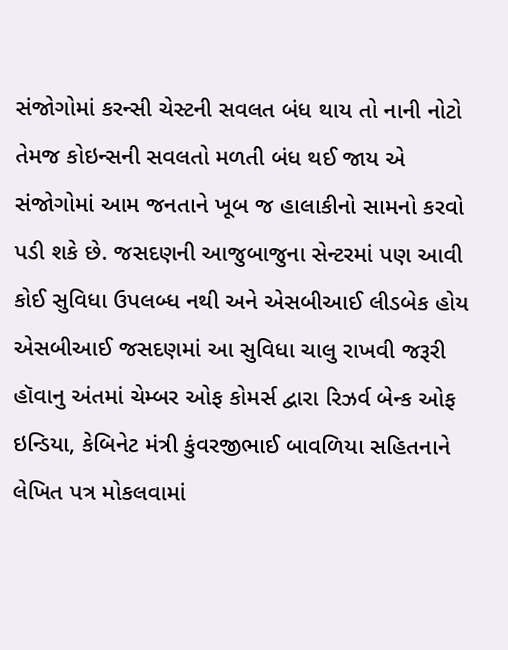સંજોગોમાં કરન્સી ચેસ્ટની સવલત બંધ થાય તો નાની નોટો તેમજ કોઇન્સની સવલતો મળતી બંધ થઈ જાય એ સંજોગોમાં આમ જનતાને ખૂબ જ હાલાકીનો સામનો કરવો પડી શકે છે. જસદણની આજુબાજુના સેન્ટરમાં પણ આવી કોઈ સુવિધા ઉપલબ્ધ નથી અને એસબીઆઈ લીડબેક હોય એસબીઆઈ જસદણમાં આ સુવિધા ચાલુ રાખવી જરૂરી હૉવાનુ અંતમાં ચેમ્બર ઓફ કોમર્સ દ્વારા રિઝર્વ બેન્ક ઓફ ઇન્ડિયા, કેબિનેટ મંત્રી કુંવરજીભાઈ બાવળિયા સહિતનાને લેખિત પત્ર મોકલવામાં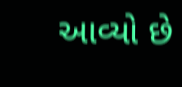આવ્યો છે